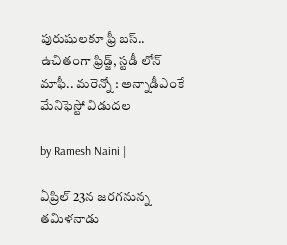పురుషులకూ ఫ్రీ బస్‌.. ఉచితంగా ఫ్రిడ్జ్, స్టడీ లోన్ మాఫీ.. మరెన్నో : అన్నాడీఎంకే మేనిఫెస్టో విడుదల

by Ramesh Naini |

ఏప్రిల్ 23న జరగనున్న తమిళనాడు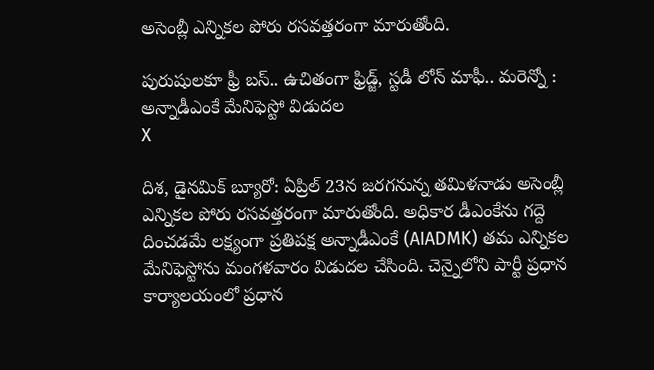అసెంబ్లీ ఎన్నికల పోరు రసవత్తరంగా మారుతోంది.

పురుషులకూ ఫ్రీ బస్‌.. ఉచితంగా ఫ్రిడ్జ్, స్టడీ లోన్ మాఫీ.. మరెన్నో : అన్నాడీఎంకే మేనిఫెస్టో విడుదల
X

దిశ, డైనమిక్ బ్యూరో: ఏప్రిల్ 23న జరగనున్న తమిళనాడు అసెంబ్లీ ఎన్నికల పోరు రసవత్తరంగా మారుతోంది. అధికార డీఎంకేను గద్దె దించడమే లక్ష్యంగా ప్రతిపక్ష అన్నాడీఎంకే (AIADMK) తమ ఎన్నికల మేనిఫెస్టోను మంగళవారం విడుదల చేసింది. చెన్నైలోని పార్టీ ప్రధాన కార్యాలయంలో ప్రధాన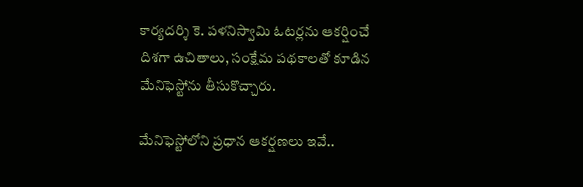కార్యదర్శి కె. పళనిస్వామి ఓటర్లను ఆకర్షించే దిశగా ఉచితాలు, సంక్షేమ పథకాలతో కూడిన మేనిఫెస్టోను తీసుకొచ్చారు.

మేనిఫెస్టోలోని ప్రధాన ఆకర్షణలు ఇవే..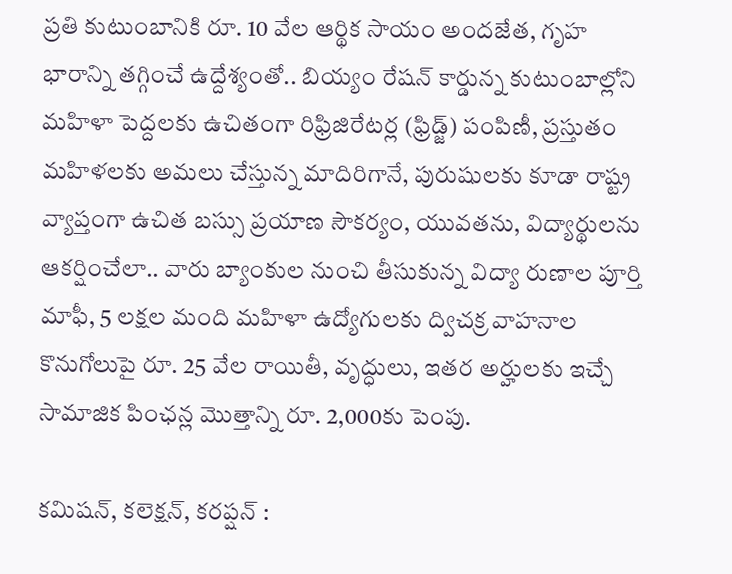ప్రతి కుటుంబానికి రూ. 10 వేల ఆర్థిక సాయం అందజేత, గృహ భారాన్ని తగ్గించే ఉద్దేశ్యంతో.. బియ్యం రేషన్‌ కార్డున్న కుటుంబాల్లోని మహిళా పెద్దలకు ఉచితంగా రిఫ్రిజిరేటర్ల (ఫ్రిడ్జ్) పంపిణీ, ప్రస్తుతం మహిళలకు అమలు చేస్తున్న మాదిరిగానే, పురుషులకు కూడా రాష్ట్ర వ్యాప్తంగా ఉచిత బస్సు ప్రయాణ సౌకర్యం, యువతను, విద్యార్థులను ఆకర్షించేలా.. వారు బ్యాంకుల నుంచి తీసుకున్న విద్యా రుణాల పూర్తి మాఫీ, 5 లక్షల మంది మహిళా ఉద్యోగులకు ద్విచక్ర వాహనాల కొనుగోలుపై రూ. 25 వేల రాయితీ, వృద్ధులు, ఇతర అర్హులకు ఇచ్చే సామాజిక పింఛన్ల మొత్తాన్ని రూ. 2,000కు పెంపు.

కమిషన్, కలెక్షన్, కరప్షన్ :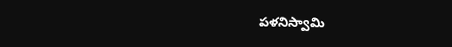పళనిస్వామి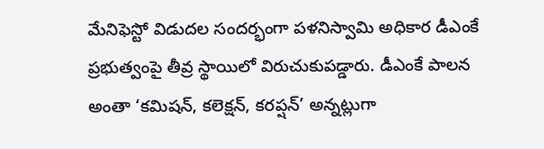మేనిఫెస్టో విడుదల సందర్భంగా పళనిస్వామి అధికార డీఎంకే ప్రభుత్వంపై తీవ్ర స్థాయిలో విరుచుకుపడ్డారు. డీఎంకే పాలన అంతా ‘కమిషన్, కలెక్షన్, కరప్షన్’ అన్నట్లుగా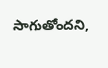సాగుతోందని,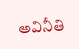అవినీతి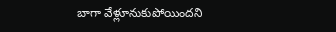బాగా వేళ్లూనుకుపోయిందని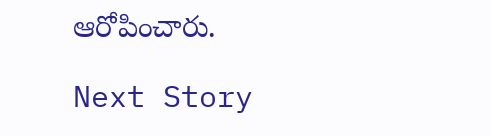ఆరోపించారు.

Next Story